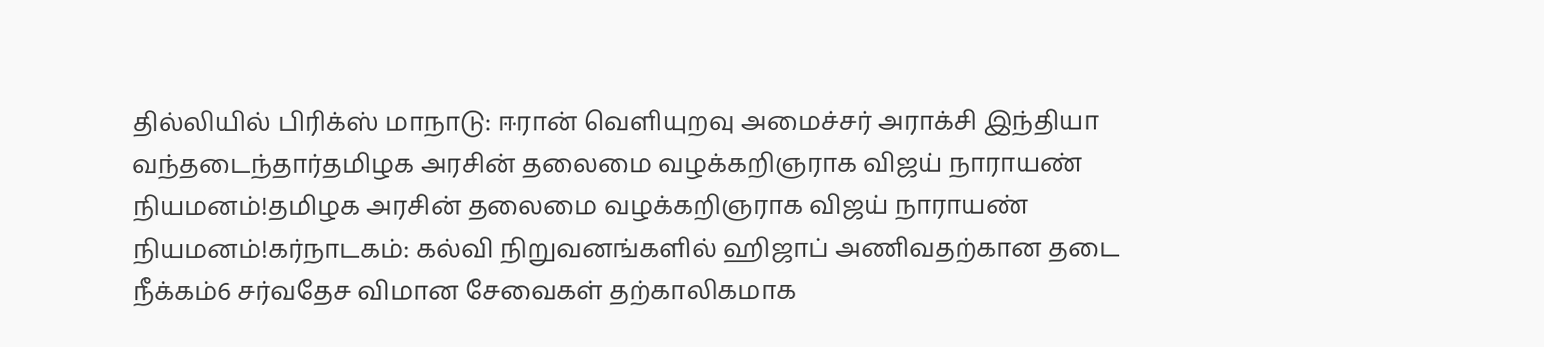தில்லியில் பிரிக்ஸ் மாநாடு: ஈரான் வெளியுறவு அமைச்சர் அராக்சி இந்தியா வந்தடைந்தார்தமிழக அரசின் தலைமை வழக்கறிஞராக விஜய் நாராயண் நியமனம்!தமிழக அரசின் தலைமை வழக்கறிஞராக விஜய் நாராயண் நியமனம்!கர்நாடகம்: கல்வி நிறுவனங்களில் ஹிஜாப் அணிவதற்கான தடை நீக்கம்6 சர்வதேச விமான சேவைகள் தற்காலிகமாக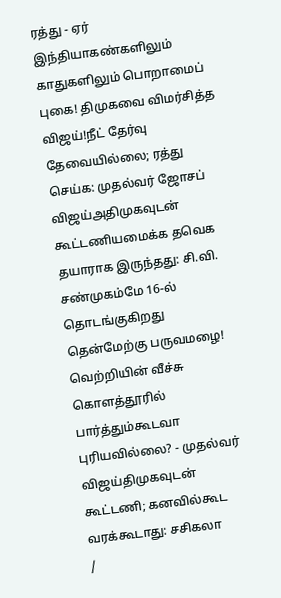ரத்து - ஏர் இந்தியாகண்களிலும் காதுகளிலும் பொறாமைப் புகை! திமுகவை விமர்சித்த விஜய்!நீட் தேர்வு தேவையில்லை; ரத்து செய்க: முதல்வர் ஜோசப் விஜய்அதிமுகவுடன் கூட்டணியமைக்க தவெக தயாராக இருந்தது: சி.வி. சண்முகம்மே 16-ல் தொடங்குகிறது தென்மேற்கு பருவமழை! வெற்றியின் வீச்சு கொளத்தூரில் பார்த்தும்கூடவா புரியவில்லை? - முதல்வர் விஜய்திமுகவுடன் கூட்டணி; கனவில்கூட வரக்கூடாது: சசிகலா
/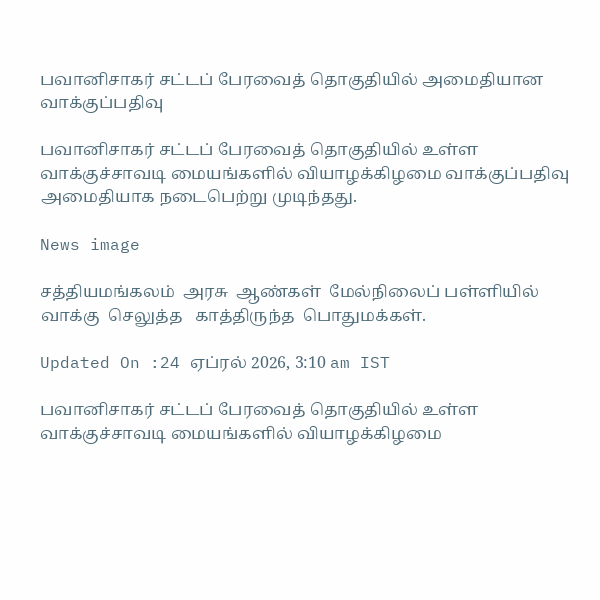பவானிசாகர் சட்டப் பேரவைத் தொகுதியில் அமைதியான வாக்குப்பதிவு

பவானிசாகர் சட்டப் பேரவைத் தொகுதியில் உள்ள வாக்குச்சாவடி மையங்களில் வியாழக்கிழமை வாக்குப்பதிவு அமைதியாக நடைபெற்று முடிந்தது.

News image

சத்தியமங்கலம்  அரசு  ஆண்கள்  மேல்நிலைப் பள்ளியில்  வாக்கு  செலுத்த   காத்திருந்த  பொதுமக்கள்.

Updated On :24 ஏப்ரல் 2026, 3:10 am IST

பவானிசாகர் சட்டப் பேரவைத் தொகுதியில் உள்ள வாக்குச்சாவடி மையங்களில் வியாழக்கிழமை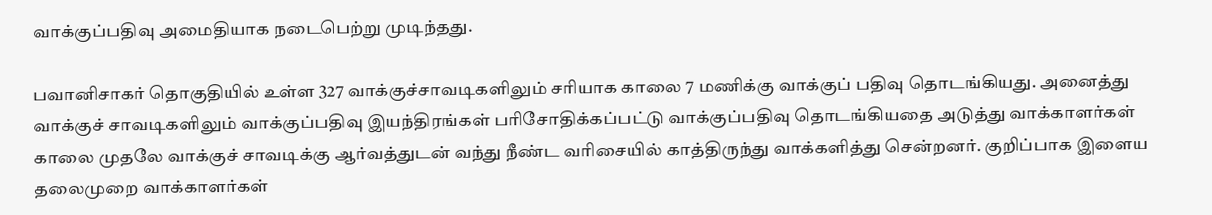வாக்குப்பதிவு அமைதியாக நடைபெற்று முடிந்தது.

பவானிசாகர் தொகுதியில் உள்ள 327 வாக்குச்சாவடிகளிலும் சரியாக காலை 7 மணிக்கு வாக்குப் பதிவு தொடங்கியது. அனைத்து வாக்குச் சாவடிகளிலும் வாக்குப்பதிவு இயந்திரங்கள் பரிசோதிக்கப்பட்டு வாக்குப்பதிவு தொடங்கியதை அடுத்து வாக்காளர்கள் காலை முதலே வாக்குச் சாவடிக்கு ஆர்வத்துடன் வந்து நீண்ட வரிசையில் காத்திருந்து வாக்களித்து சென்றனர். குறிப்பாக இளைய தலைமுறை வாக்காளர்கள்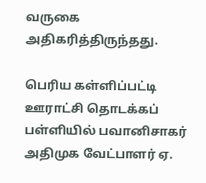வருகை அதிகரித்திருந்தது.

பெரிய கள்ளிப்பட்டி ஊராட்சி தொடக்கப் பள்ளியில் பவானிசாகர் அதிமுக வேட்பாளர் ஏ.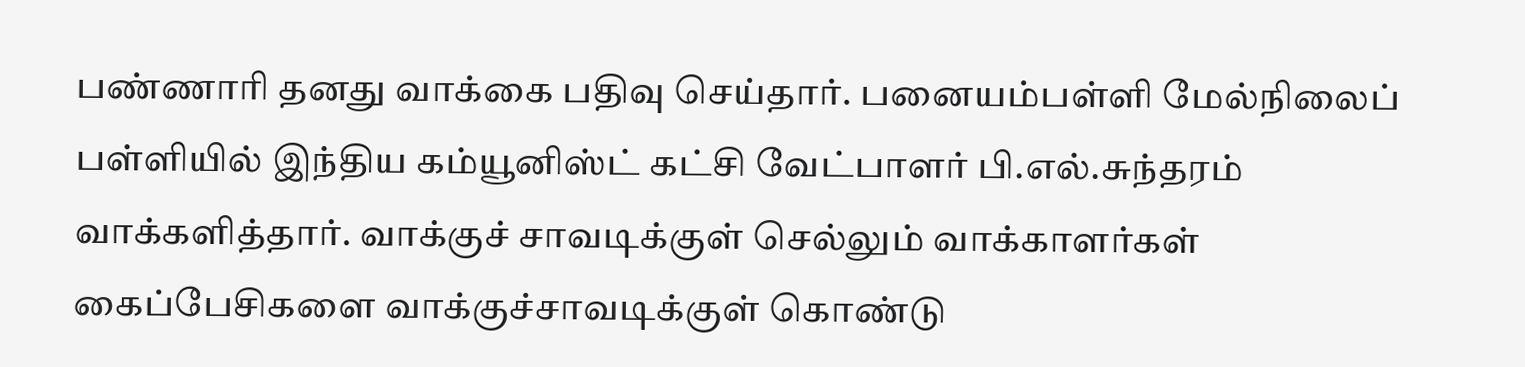பண்ணாரி தனது வாக்கை பதிவு செய்தார். பனையம்பள்ளி மேல்நிலைப் பள்ளியில் இந்திய கம்யூனிஸ்ட் கட்சி வேட்பாளர் பி.எல்.சுந்தரம் வாக்களித்தார். வாக்குச் சாவடிக்குள் செல்லும் வாக்காளர்கள் கைப்பேசிகளை வாக்குச்சாவடிக்குள் கொண்டு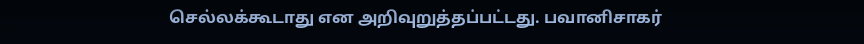செல்லக்கூடாது என அறிவுறுத்தப்பட்டது. பவானிசாகர்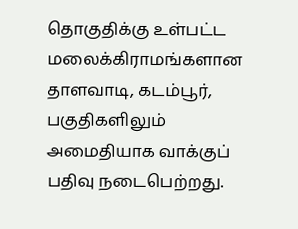தொகுதிக்கு உள்பட்ட மலைக்கிராமங்களான தாளவாடி, கடம்பூர், பகுதிகளிலும் அமைதியாக வாக்குப் பதிவு நடைபெற்றது.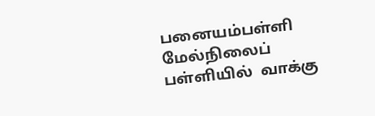பனையம்பள்ளி  மேல்நிலைப் பள்ளியில்  வாக்கு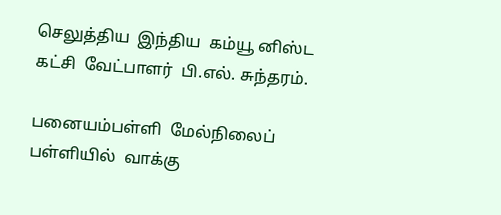செலுத்திய  இந்திய  கம்யூ னிஸ்ட கட்சி  வேட்பாளர்  பி.எல். சுந்தரம்.

பனையம்பள்ளி  மேல்நிலைப் பள்ளியில்  வாக்கு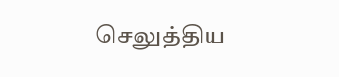செலுத்திய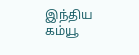இந்திய  கம்யூ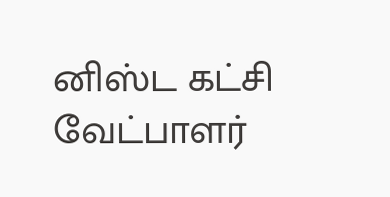னிஸ்ட கட்சி  வேட்பாளர்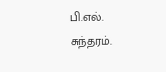பி.எல். சுந்தரம்.